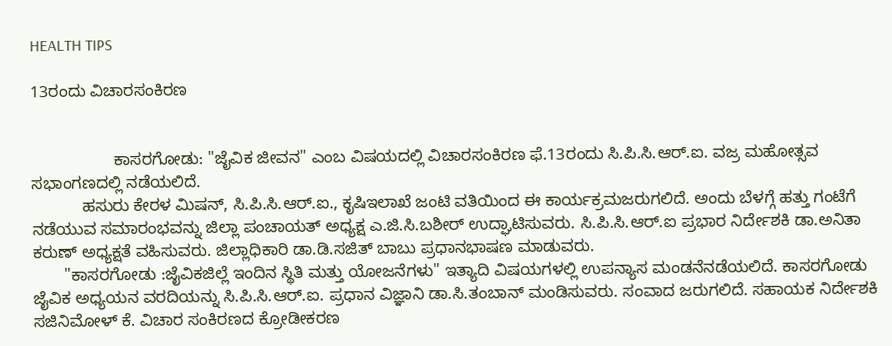HEALTH TIPS

13ರಂದು ವಿಚಾರಸಂಕಿರಣ


                  ಕಾಸರಗೋಡು: "ಜೈವಿಕ ಜೀವನ" ಎಂಬ ವಿಷಯದಲ್ಲಿ ವಿಚಾರಸಂಕಿರಣ ಫೆ.13ರಂದು ಸಿ.ಪಿ.ಸಿ.ಆರ್.ಐ. ವಜ್ರ ಮಹೋತ್ಸವ ಸಭಾಂಗಣದಲ್ಲಿ ನಡೆಯಲಿದೆ.
           ಹಸುರು ಕೇರಳ ಮಿಷನ್, ಸಿ.ಪಿ.ಸಿ.ಆರ್.ಐ., ಕೃಷಿಇಲಾಖೆ ಜಂಟಿ ವತಿಯಿಂದ ಈ ಕಾರ್ಯಕ್ರಮಜರುಗಲಿದೆ. ಅಂದು ಬೆಳಗ್ಗೆ ಹತ್ತು ಗಂಟೆಗೆ ನಡೆಯುವ ಸಮಾರಂಭವನ್ನು ಜಿಲ್ಲಾ ಪಂಚಾಯತ್ ಅಧ್ಯಕ್ಷ ಎ.ಜಿ.ಸಿ.ಬಶೀರ್ ಉದ್ಘಾಟಿಸುವರು. ಸಿ.ಪಿ.ಸಿ.ಆರ್.ಐ ಪ್ರಭಾರ ನಿರ್ದೇಶಕಿ ಡಾ.ಅನಿತಾ ಕರುಣ್ ಅಧ್ಯಕ್ಷತೆ ವಹಿಸುವರು. ಜಿಲ್ಲಾಧಿಕಾರಿ ಡಾ.ಡಿ.ಸಜಿತ್ ಬಾಬು ಪ್ರಧಾನಭಾಷಣ ಮಾಡುವರು.
       "ಕಾಸರಗೋಡು :ಜೈವಿಕಜಿಲ್ಲೆ ಇಂದಿನ ಸ್ಥಿತಿ ಮತ್ತು ಯೋಜನೆಗಳು" ಇತ್ಯಾದಿ ವಿಷಯಗಳಲ್ಲಿ ಉಪನ್ಯಾಸ ಮಂಡನೆನಡೆಯಲಿದೆ. ಕಾಸರಗೋಡು ಜೈವಿಕ ಅಧ್ಯಯನ ವರದಿಯನ್ನು ಸಿ.ಪಿ.ಸಿ.ಆರ್.ಐ. ಪ್ರಧಾನ ವಿಜ್ಞಾನಿ ಡಾ.ಸಿ.ತಂಬಾನ್ ಮಂಡಿಸುವರು. ಸಂವಾದ ಜರುಗಲಿದೆ. ಸಹಾಯಕ ನಿರ್ದೇಶಕಿ ಸಜಿನಿಮೋಳ್ ಕೆ. ವಿಚಾರ ಸಂಕಿರಣದ ಕ್ರೋಡೀಕರಣ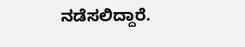ನಡೆಸಲಿದ್ದಾರೆ.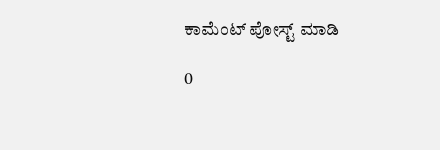ಕಾಮೆಂಟ್‌‌ ಪೋಸ್ಟ್‌ ಮಾಡಿ

0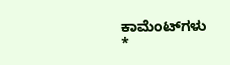ಕಾಮೆಂಟ್‌ಗಳು
*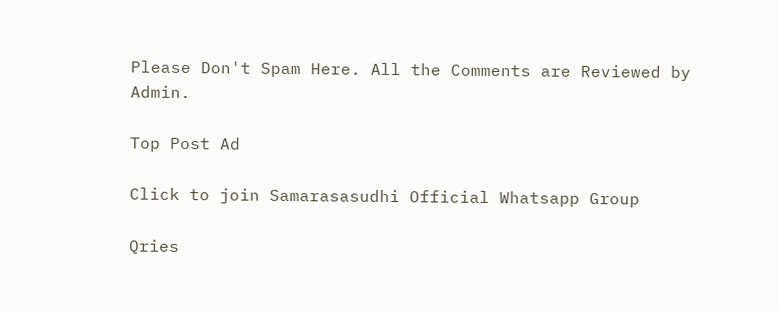Please Don't Spam Here. All the Comments are Reviewed by Admin.

Top Post Ad

Click to join Samarasasudhi Official Whatsapp Group

Qries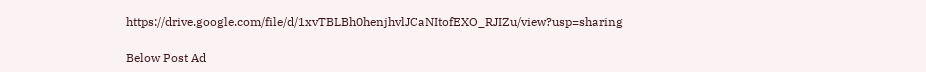https://drive.google.com/file/d/1xvTBLBh0henjhvlJCaNItofEXO_RJIZu/view?usp=sharing

Below Post Ad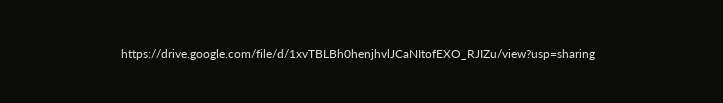https://drive.google.com/file/d/1xvTBLBh0henjhvlJCaNItofEXO_RJIZu/view?usp=sharing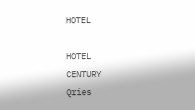HOTEL

HOTEL
CENTURY
Qries